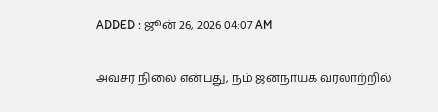ADDED : ஜூன் 26, 2026 04:07 AM

அவசர நிலை என்பது, நம் ஜனநாயக வரலாற்றில்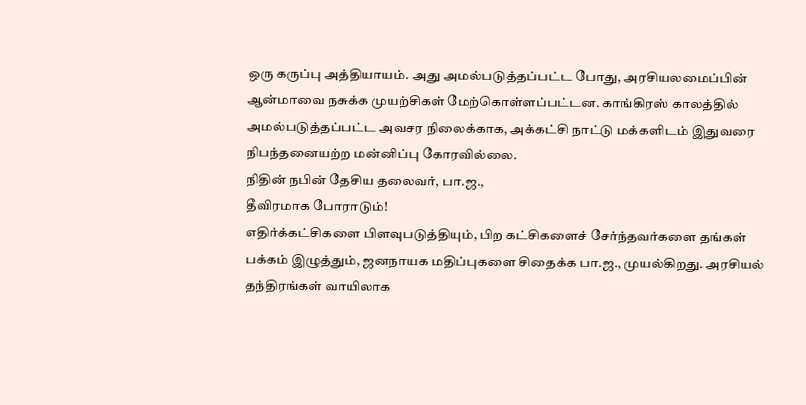ஒரு கருப்பு அத்தியாயம். அது அமல்படுத்தப்பட்ட போது, அரசியலமைப்பின் ஆன்மாவை நசுக்க முயற்சிகள் மேற்கொள்ளப்பட்டன. காங்கிரஸ் காலத்தில் அமல்படுத்தப்பட்ட அவசர நிலைக்காக, அக்கட்சி நாட்டு மக்களிடம் இதுவரை நிபந்தனையற்ற மன்னிப்பு கோரவில்லை.
நிதின் நபின் தேசிய தலைவர், பா.ஜ.,
தீவிரமாக போராடும்!
எதிர்க்கட்சிகளை பிளவுபடுத்தியும், பிற கட்சிகளைச் சேர்ந்தவர்களை தங்கள் பக்கம் இழுத்தும், ஜனநாயக மதிப்புகளை சிதைக்க பா.ஜ., முயல்கிறது. அரசியல் தந்திரங்கள் வாயிலாக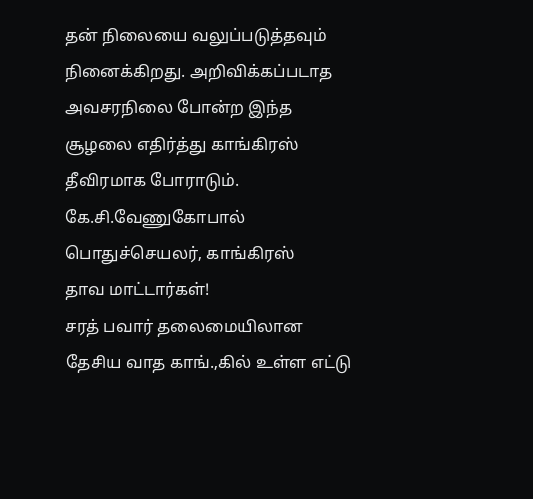தன் நிலையை வலுப்படுத்தவும் நினைக்கிறது. அறிவிக்கப்படாத அவசரநிலை போன்ற இந்த சூழலை எதிர்த்து காங்கிரஸ் தீவிரமாக போராடும்.
கே.சி.வேணுகோபால் பொதுச்செயலர், காங்கிரஸ்
தாவ மாட்டார்கள்!
சரத் பவார் தலைமையிலான தேசிய வாத காங்.,கில் உள்ள எட்டு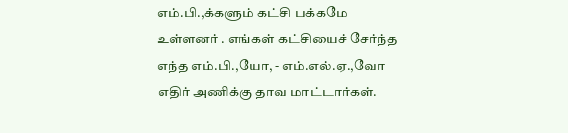எம்.பி.,க்களும் கட்சி பக்கமே உள்ளனர் . எங்கள் கட்சியைச் சேர்ந்த எந்த எம்.பி.,யோ, - எம்.எல்.ஏ.,வோ எதிர் அணிக்கு தாவ மாட்டார்கள்.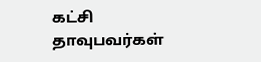கட்சி தாவுபவர்கள்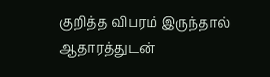குறித்த விபரம் இருந்தால் ஆதாரத்துடன்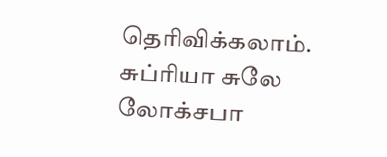தெரிவிக்கலாம்.
சுப்ரியா சுலே லோக்சபா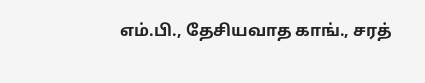எம்.பி., தேசியவாத காங்., சரத்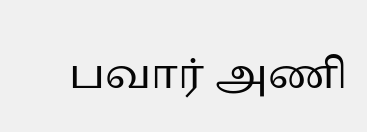பவார் அணி